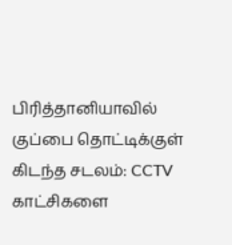பிரித்தானியாவில் குப்பை தொட்டிக்குள் கிடந்த சடலம்: CCTV காட்சிகளை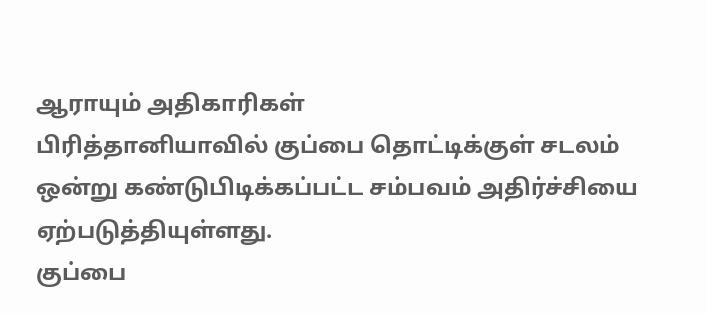ஆராயும் அதிகாரிகள்
பிரித்தானியாவில் குப்பை தொட்டிக்குள் சடலம் ஒன்று கண்டுபிடிக்கப்பட்ட சம்பவம் அதிர்ச்சியை ஏற்படுத்தியுள்ளது.
குப்பை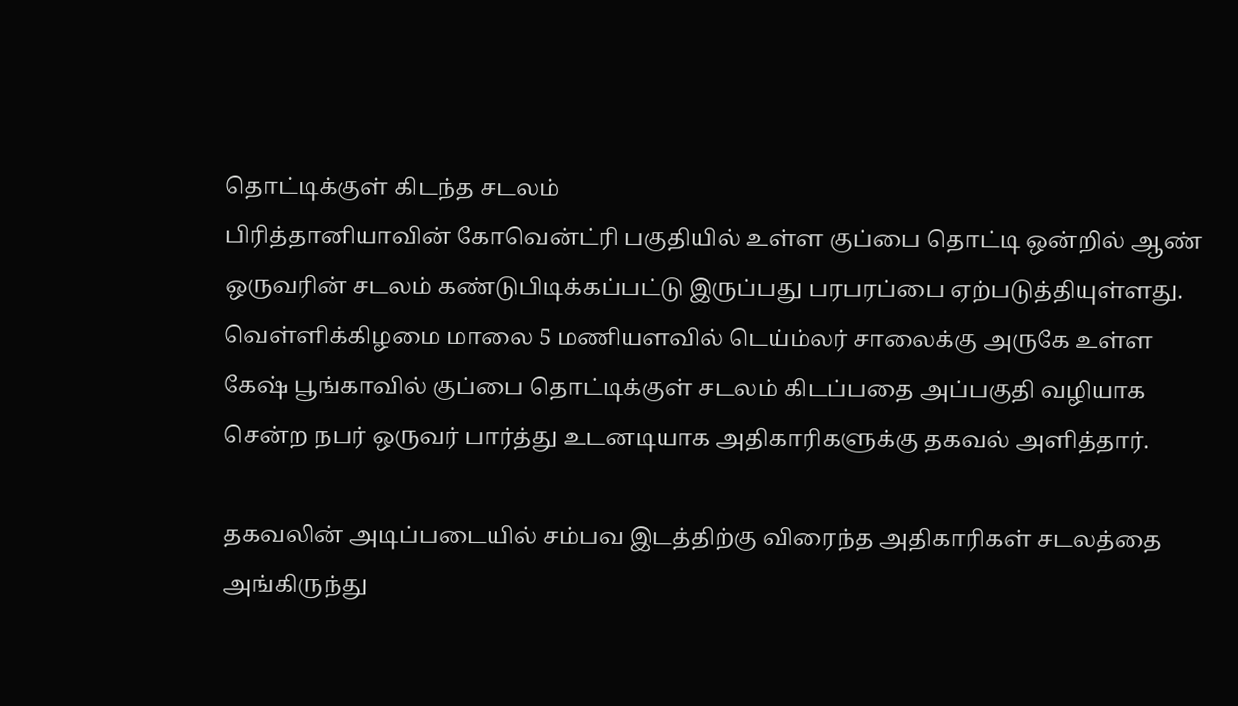தொட்டிக்குள் கிடந்த சடலம்
பிரித்தானியாவின் கோவென்ட்ரி பகுதியில் உள்ள குப்பை தொட்டி ஒன்றில் ஆண் ஒருவரின் சடலம் கண்டுபிடிக்கப்பட்டு இருப்பது பரபரப்பை ஏற்படுத்தியுள்ளது.
வெள்ளிக்கிழமை மாலை 5 மணியளவில் டெய்ம்லர் சாலைக்கு அருகே உள்ள கேஷ் பூங்காவில் குப்பை தொட்டிக்குள் சடலம் கிடப்பதை அப்பகுதி வழியாக சென்ற நபர் ஒருவர் பார்த்து உடனடியாக அதிகாரிகளுக்கு தகவல் அளித்தார்.

தகவலின் அடிப்படையில் சம்பவ இடத்திற்கு விரைந்த அதிகாரிகள் சடலத்தை அங்கிருந்து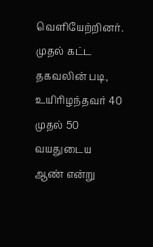வெளியேற்றினர்.
முதல் கட்ட தகவலின் படி, உயிரிழந்தவர் 40 முதல் 50 வயதுடைய ஆண் என்று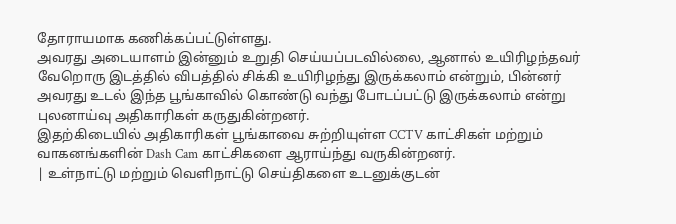தோராயமாக கணிக்கப்பட்டுள்ளது.
அவரது அடையாளம் இன்னும் உறுதி செய்யப்படவில்லை, ஆனால் உயிரிழந்தவர் வேறொரு இடத்தில் விபத்தில் சிக்கி உயிரிழந்து இருக்கலாம் என்றும், பின்னர் அவரது உடல் இந்த பூங்காவில் கொண்டு வந்து போடப்பட்டு இருக்கலாம் என்று புலனாய்வு அதிகாரிகள் கருதுகின்றனர்.
இதற்கிடையில் அதிகாரிகள் பூங்காவை சுற்றியுள்ள CCTV காட்சிகள் மற்றும் வாகனங்களின் Dash Cam காட்சிகளை ஆராய்ந்து வருகின்றனர்.
| உள்நாட்டு மற்றும் வெளிநாட்டு செய்திகளை உடனுக்குடன்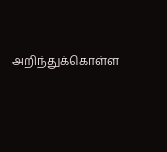அறிந்துக்கொள்ள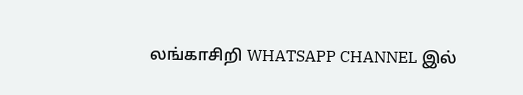லங்காசிறி WHATSAPP CHANNEL இல்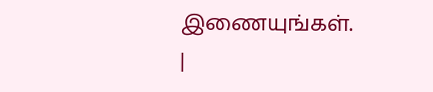இணையுங்கள். |